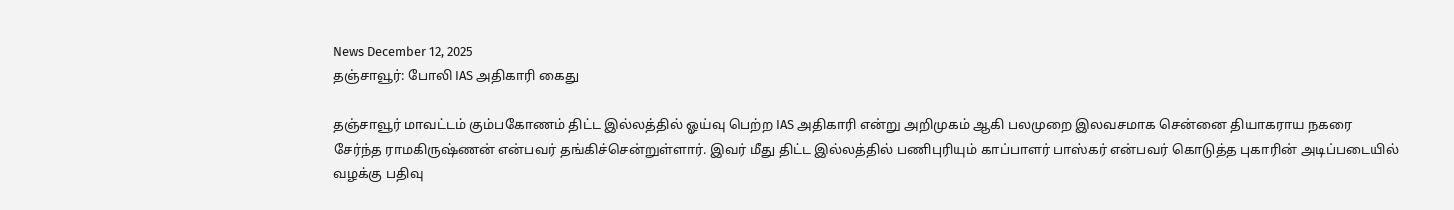News December 12, 2025
தஞ்சாவூர்: போலி IAS அதிகாரி கைது

தஞ்சாவூர் மாவட்டம் கும்பகோணம் திட்ட இல்லத்தில் ஓய்வு பெற்ற IAS அதிகாரி என்று அறிமுகம் ஆகி பலமுறை இலவசமாக சென்னை தியாகராய நகரை சேர்ந்த ராமகிருஷ்ணன் என்பவர் தங்கிச்சென்றுள்ளார். இவர் மீது திட்ட இல்லத்தில் பணிபுரியும் காப்பாளர் பாஸ்கர் என்பவர் கொடுத்த புகாரின் அடிப்படையில் வழக்கு பதிவு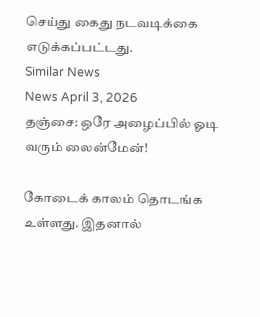செய்து கைது நடவடிக்கை எடுக்கப்பட்டது.
Similar News
News April 3, 2026
தஞ்சை: ஒரே அழைப்பில் ஓடி வரும் லைன்மேன்!

கோடைக் காலம் தொடங்க உள்ளது. இதனால்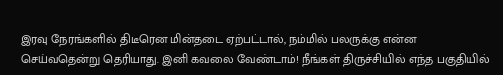இரவு நேரங்களில் திடீரென மின்தடை ஏற்பட்டால், நம்மில் பலருக்கு என்ன செய்வதென்று தெரியாது. இனி கவலை வேண்டாம்! நீங்கள் திருச்சியில் எந்த பகுதியில்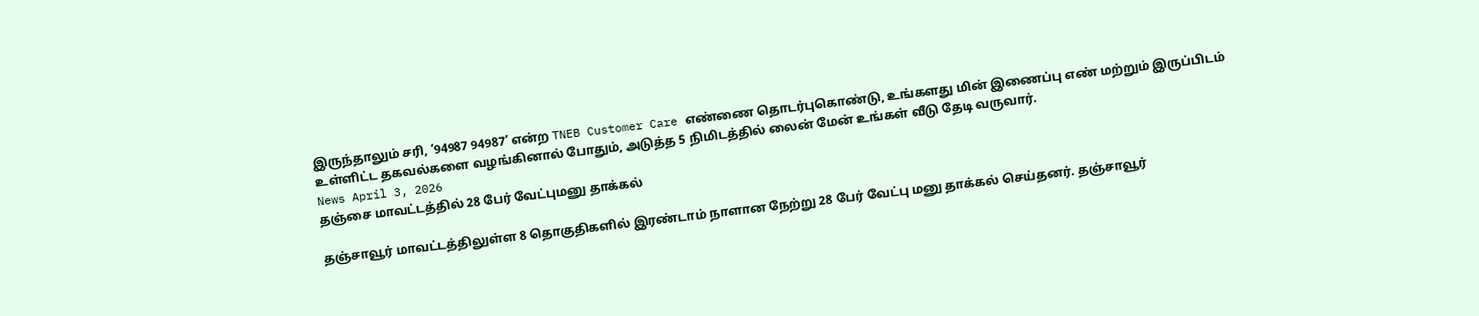இருந்தாலும் சரி, ‘94987 94987’ என்ற TNEB Customer Care எண்ணை தொடர்புகொண்டு, உங்களது மின் இணைப்பு எண் மற்றும் இருப்பிடம் உள்ளிட்ட தகவல்களை வழங்கினால் போதும், அடுத்த 5 நிமிடத்தில் லைன் மேன் உங்கள் வீடு தேடி வருவார்.
News April 3, 2026
தஞ்சை மாவட்டத்தில் 28 பேர் வேட்புமனு தாக்கல்

தஞ்சாவூர் மாவட்டத்திலுள்ள 8 தொகுதிகளில் இரண்டாம் நாளான நேற்று 28 பேர் வேட்பு மனு தாக்கல் செய்தனர். தஞ்சாவூர்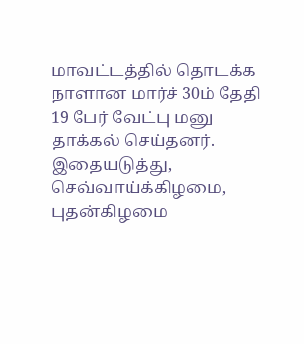மாவட்டத்தில் தொடக்க நாளான மார்ச் 30ம் தேதி 19 பேர் வேட்பு மனு தாக்கல் செய்தனர். இதையடுத்து, செவ்வாய்க்கிழமை, புதன்கிழமை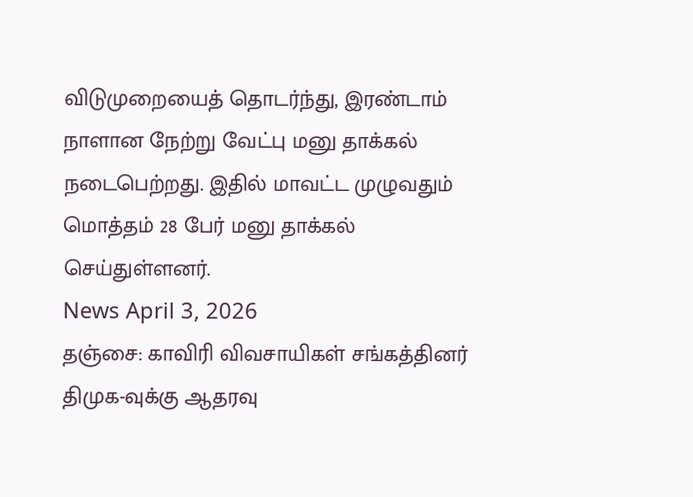விடுமுறையைத் தொடர்ந்து, இரண்டாம் நாளான நேற்று வேட்பு மனு தாக்கல் நடைபெற்றது. இதில் மாவட்ட முழுவதும் மொத்தம் 28 பேர் மனு தாக்கல் செய்துள்ளனர்.
News April 3, 2026
தஞ்சை: காவிரி விவசாயிகள் சங்கத்தினர் திமுக-வுக்கு ஆதரவு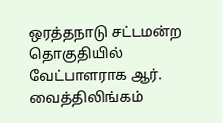ஒரத்தநாடு சட்டமன்ற தொகுதியில் வேட்பாளராக ஆர். வைத்திலிங்கம்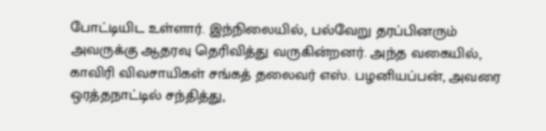போட்டியிட உள்ளார். இந்நிலையில், பல்வேறு தரப்பினரும் அவருக்கு ஆதரவு தெரிவித்து வருகின்றனர். அந்த வகையில், காவிரி விவசாயிகள் சங்கத் தலைவர் எஸ். பழனியப்பன், அவரை ஒரத்தநாட்டில் சந்தித்து,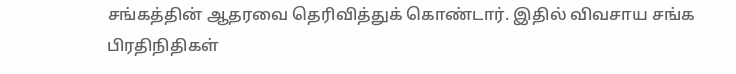சங்கத்தின் ஆதரவை தெரிவித்துக் கொண்டார். இதில் விவசாய சங்க பிரதிநிதிகள்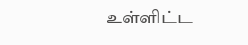உள்ளிட்ட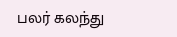பலர் கலந்து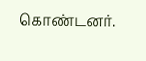கொண்டனர்.